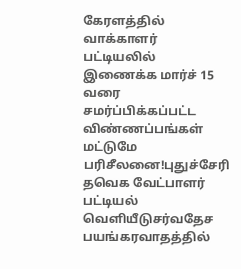கேரளத்தில் வாக்காளர் பட்டியலில் இணைக்க மார்ச் 15 வரை சமர்ப்பிக்கப்பட்ட விண்ணப்பங்கள் மட்டுமே பரிசீலனை!புதுச்சேரி தவெக வேட்பாளர் பட்டியல் வெளியீடுசர்வதேச பயங்கரவாதத்தில்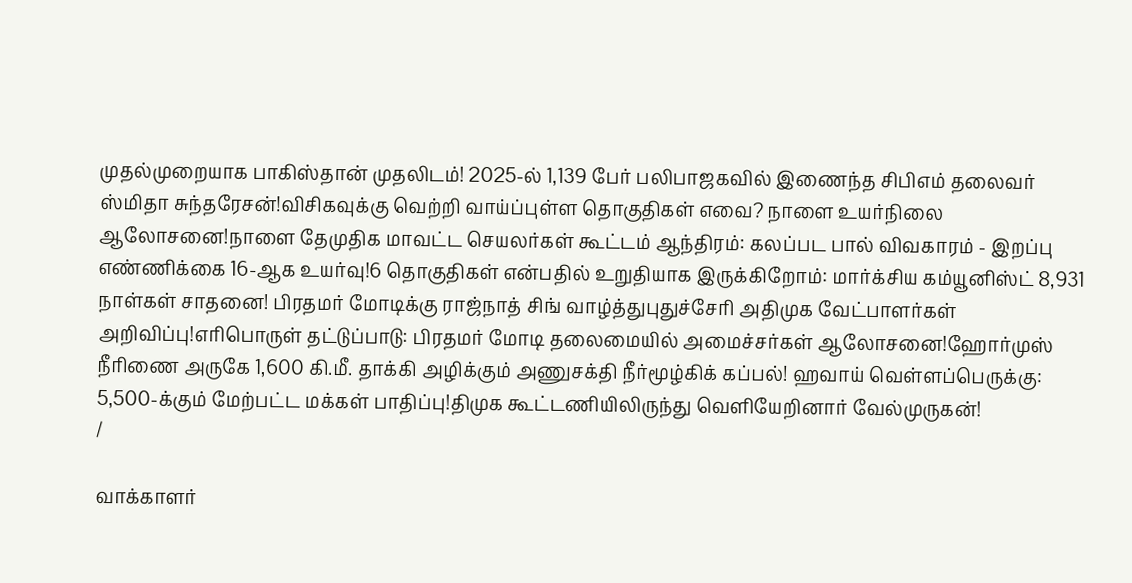முதல்முறையாக பாகிஸ்தான் முதலிடம்! 2025-ல் 1,139 பேர் பலிபாஜகவில் இணைந்த சிபிஎம் தலைவர் ஸ்மிதா சுந்தரேசன்!விசிகவுக்கு வெற்றி வாய்ப்புள்ள தொகுதிகள் எவை? நாளை உயர்நிலை ஆலோசனை!நாளை தேமுதிக மாவட்ட செயலர்கள் கூட்டம் ஆந்திரம்: கலப்பட பால் விவகாரம் - இறப்பு எண்ணிக்கை 16-ஆக உயர்வு!6 தொகுதிகள் என்பதில் உறுதியாக இருக்கிறோம்: மார்க்சிய கம்யூனிஸ்ட் 8,931 நாள்கள் சாதனை! பிரதமர் மோடிக்கு ராஜ்நாத் சிங் வாழ்த்துபுதுச்சேரி அதிமுக வேட்பாளர்கள் அறிவிப்பு!எரிபொருள் தட்டுப்பாடு: பிரதமர் மோடி தலைமையில் அமைச்சர்கள் ஆலோசனை!ஹோர்முஸ் நீரிணை அருகே 1,600 கி.மீ. தாக்கி அழிக்கும் அணுசக்தி நீர்மூழ்கிக் கப்பல்! ஹவாய் வெள்ளப்பெருக்கு: 5,500-க்கும் மேற்பட்ட மக்கள் பாதிப்பு!திமுக கூட்டணியிலிருந்து வெளியேறினார் வேல்முருகன்!
/

வாக்காளர்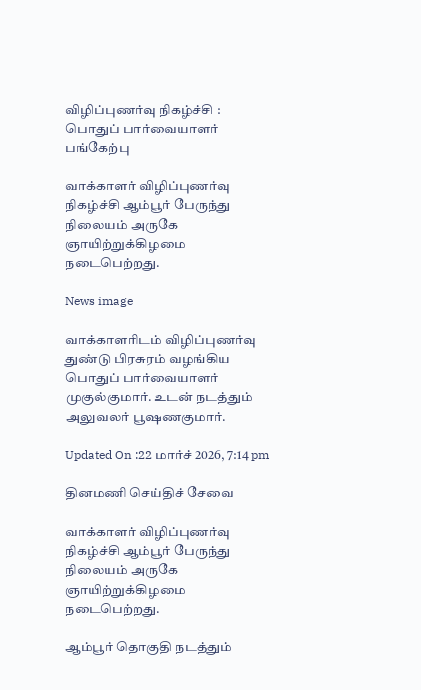விழிப்புணர்வு நிகழ்ச்சி : பொதுப் பார்வையாளர் பங்கேற்பு

வாக்காளர் விழிப்புணர்வு நிகழ்ச்சி ஆம்பூர் பேருந்து நிலையம் அருகே ஞாயிற்றுக்கிழமை நடைபெற்றது.

News image

வாக்காளரிடம் விழிப்புணர்வு துண்டு பிரசுரம் வழங்கிய பொதுப் பார்வையாளர் முகுல்குமார். உடன் நடத்தும் அலுவலர் பூஷணகுமார்.

Updated On :22 மார்ச் 2026, 7:14 pm

தினமணி செய்திச் சேவை

வாக்காளர் விழிப்புணர்வு நிகழ்ச்சி ஆம்பூர் பேருந்து நிலையம் அருகே ஞாயிற்றுக்கிழமை நடைபெற்றது.

ஆம்பூர் தொகுதி நடத்தும்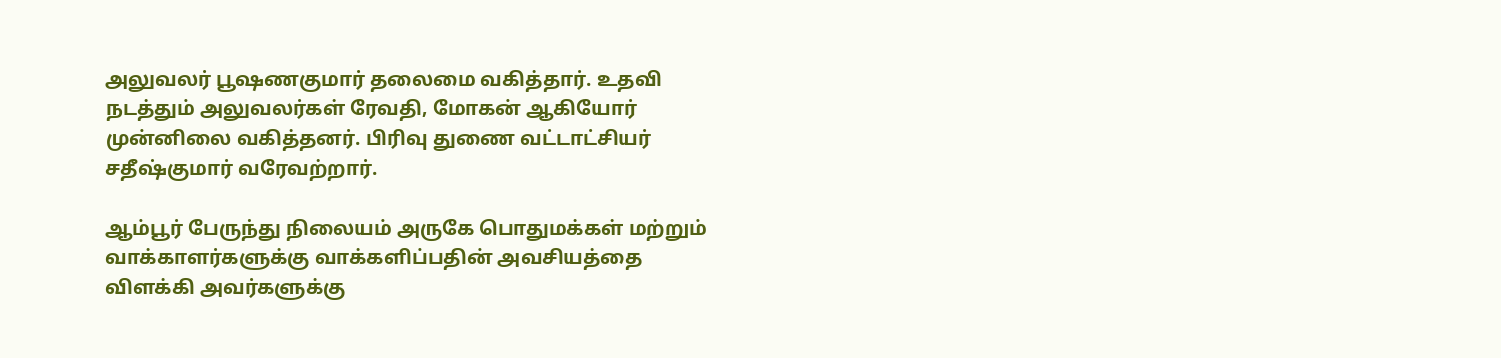அலுவலர் பூஷணகுமார் தலைமை வகித்தார். உதவி நடத்தும் அலுவலர்கள் ரேவதி, மோகன் ஆகியோர் முன்னிலை வகித்தனர். பிரிவு துணை வட்டாட்சியர் சதீஷ்குமார் வரேவற்றார்.

ஆம்பூர் பேருந்து நிலையம் அருகே பொதுமக்கள் மற்றும் வாக்காளர்களுக்கு வாக்களிப்பதின் அவசியத்தை விளக்கி அவர்களுக்கு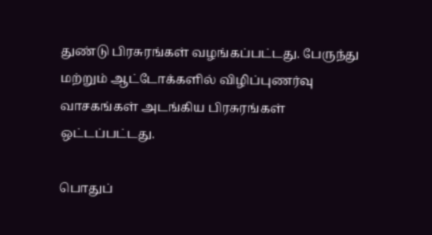துண்டு பிரசுரங்கள் வழங்கப்பட்டது. பேருந்து மற்றும் ஆட்டோக்களில் விழிப்புணர்வு வாசகங்கள் அடங்கிய பிரசுரங்கள் ஒட்டப்பட்டது.

பொதுப்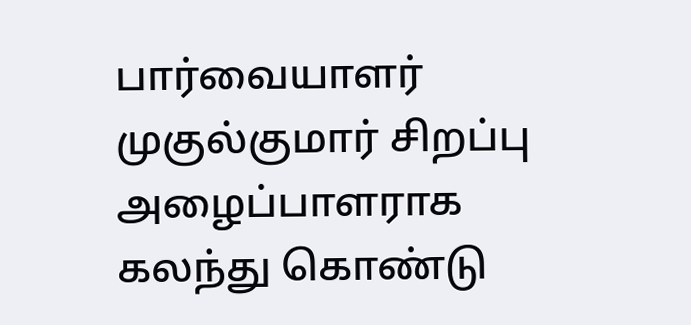பார்வையாளர் முகுல்குமார் சிறப்பு அழைப்பாளராக கலந்து கொண்டு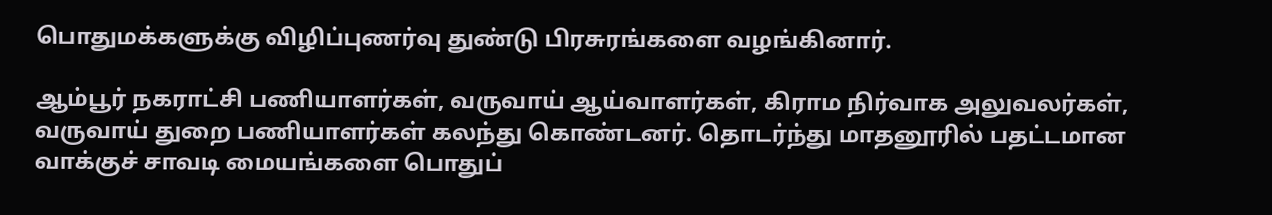பொதுமக்களுக்கு விழிப்புணர்வு துண்டு பிரசுரங்களை வழங்கினார்.

ஆம்பூர் நகராட்சி பணியாளர்கள், வருவாய் ஆய்வாளர்கள், கிராம நிர்வாக அலுவலர்கள், வருவாய் துறை பணியாளர்கள் கலந்து கொண்டனர். தொடர்ந்து மாதனூரில் பதட்டமான வாக்குச் சாவடி மையங்களை பொதுப்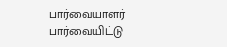பார்வையாளர் பார்வையிட்டு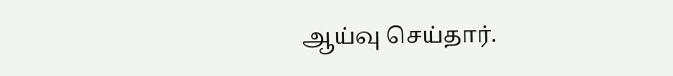ஆய்வு செய்தார்.